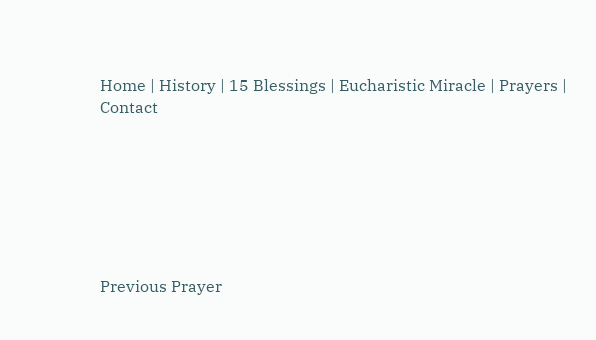Home | History | 15 Blessings | Eucharistic Miracle | Prayers | Contact







Previous Prayer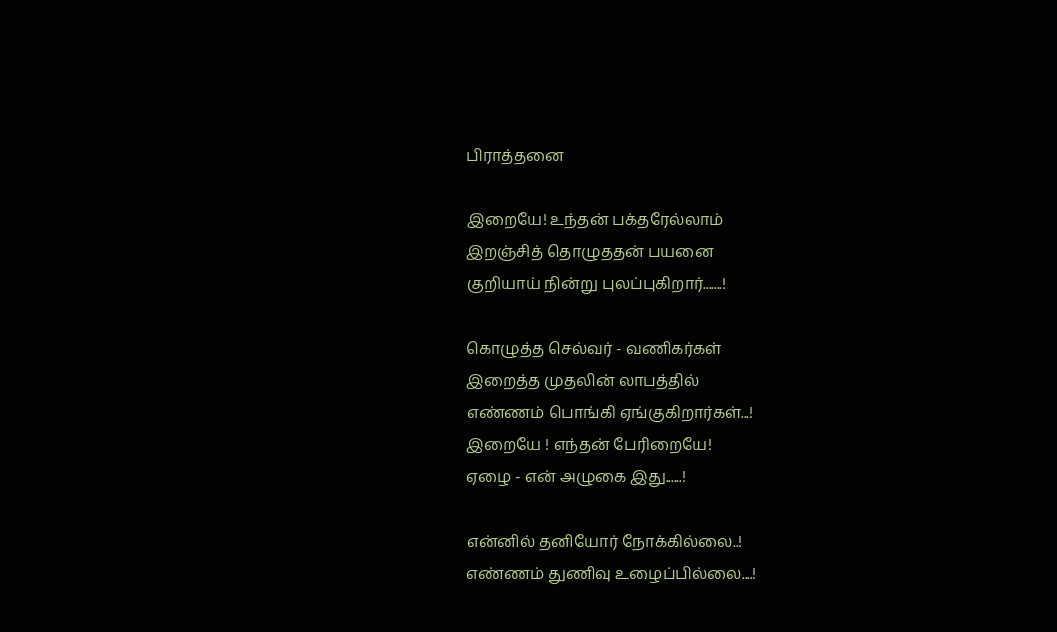பிராத்தனை

இறையே! உந்தன் பக்தரேல்லாம்
இறஞ்சித் தொழுததன் பயனை
குறியாய் நின்று புலப்புகிறார்.......!

கொழுத்த செல்வர் - வணிகர்கள்
இறைத்த முதலின் லாபத்தில்
எண்ணம் பொங்கி ஏங்குகிறார்கள்...!
இறையே ! எந்தன் பேரிறையே!
ஏழை - என் அழுகை இது......!

என்னில் தனியோர் நோக்கில்லை..!
எண்ணம் துணிவு உழைப்பில்லை....!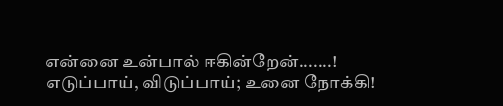என்னை உன்பால் ஈகின்றேன்.......!
எடுப்பாய், விடுப்பாய்; உனை நோக்கி!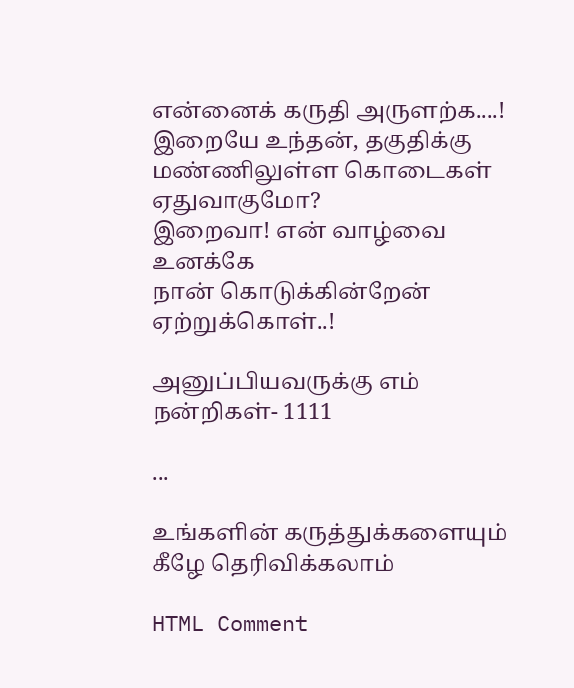என்னைக் கருதி அருளற்க....!
இறையே உந்தன், தகுதிக்கு
மண்ணிலுள்ள கொடைகள் ஏதுவாகுமோ?
இறைவா! என் வாழ்வை உனக்கே
நான் கொடுக்கின்றேன் ஏற்றுக்கொள்..!

அனுப்பியவருக்கு எம் நன்றிகள்- 1111

...

உங்களின் கருத்துக்களையும் கீழே தெரிவிக்கலாம்

HTML Comment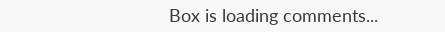Box is loading comments...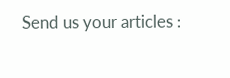Send us your articles :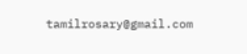tamilrosary@gmail.com